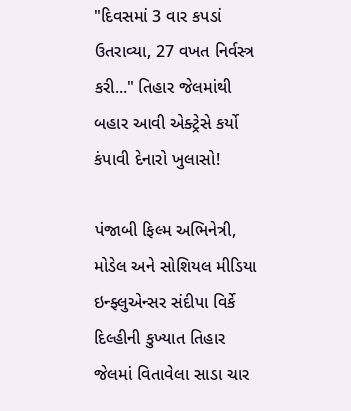"દિવસમાં 3 વાર કપડાં ઉતરાવ્યા, 27 વખત નિર્વસ્ત્ર કરી..." તિહાર જેલમાંથી બહાર આવી એક્ટ્રેસે કર્યો કંપાવી દેનારો ખુલાસો!

પંજાબી ફિલ્મ અભિનેત્રી, મોડેલ અને સોશિયલ મીડિયા ઇન્ફ્લુએન્સર સંદીપા વિર્કે દિલ્હીની કુખ્યાત તિહાર જેલમાં વિતાવેલા સાડા ચાર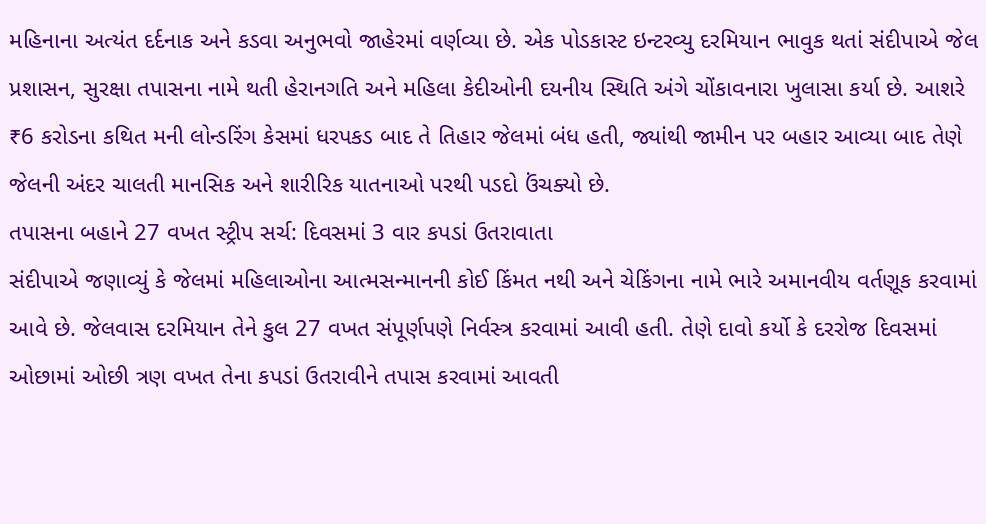મહિનાના અત્યંત દર્દનાક અને કડવા અનુભવો જાહેરમાં વર્ણવ્યા છે. એક પોડકાસ્ટ ઇન્ટરવ્યુ દરમિયાન ભાવુક થતાં સંદીપાએ જેલ પ્રશાસન, સુરક્ષા તપાસના નામે થતી હેરાનગતિ અને મહિલા કેદીઓની દયનીય સ્થિતિ અંગે ચોંકાવનારા ખુલાસા કર્યા છે. આશરે ₹6 કરોડના કથિત મની લોન્ડરિંગ કેસમાં ધરપકડ બાદ તે તિહાર જેલમાં બંધ હતી, જ્યાંથી જામીન પર બહાર આવ્યા બાદ તેણે જેલની અંદર ચાલતી માનસિક અને શારીરિક યાતનાઓ પરથી પડદો ઉંચક્યો છે.
તપાસના બહાને 27 વખત સ્ટ્રીપ સર્ચ: દિવસમાં 3 વાર કપડાં ઉતરાવાતા
સંદીપાએ જણાવ્યું કે જેલમાં મહિલાઓના આત્મસન્માનની કોઈ કિંમત નથી અને ચેકિંગના નામે ભારે અમાનવીય વર્તણૂક કરવામાં આવે છે. જેલવાસ દરમિયાન તેને કુલ 27 વખત સંપૂર્ણપણે નિર્વસ્ત્ર કરવામાં આવી હતી. તેણે દાવો કર્યો કે દરરોજ દિવસમાં ઓછામાં ઓછી ત્રણ વખત તેના કપડાં ઉતરાવીને તપાસ કરવામાં આવતી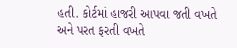હતી. કોર્ટમાં હાજરી આપવા જતી વખતે અને પરત ફરતી વખતે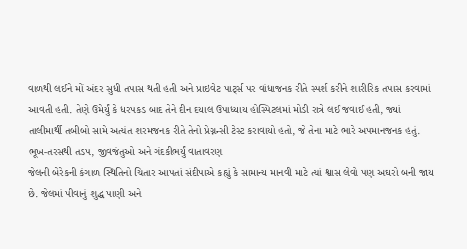વાળથી લઈને મોં અંદર સુધી તપાસ થતી હતી અને પ્રાઇવેટ પાર્ટ્સ પર વાંધાજનક રીતે સ્પર્શ કરીને શારીરિક તપાસ કરવામાં આવતી હતી. તેણે ઉમેર્યું કે ધરપકડ બાદ તેને દીન દયાલ ઉપાધ્યાય હોસ્પિટલમાં મોડી રાત્રે લઈ જવાઈ હતી, જ્યાં તાલીમાર્થી તબીબો સામે અત્યંત શરમજનક રીતે તેનો પ્રેગ્નન્સી ટેસ્ટ કરાવાયો હતો, જે તેના માટે ભારે અપમાનજનક હતું.
ભૂખ-તરસથી તડપ, જીવજંતુઓ અને ગંદકીભર્યું વાતાવરણ
જેલની બેરેકની કંગાળ સ્થિતિનો ચિતાર આપતાં સંદીપાએ કહ્યું કે સામાન્ય માનવી માટે ત્યાં શ્વાસ લેવો પણ અઘરો બની જાય છે. જેલમાં પીવાનું શુદ્ધ પાણી અને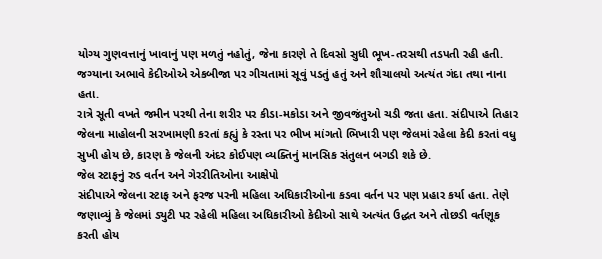યોગ્ય ગુણવત્તાનું ખાવાનું પણ મળતું નહોતું, જેના કારણે તે દિવસો સુધી ભૂખ-તરસથી તડપતી રહી હતી. જગ્યાના અભાવે કેદીઓએ એકબીજા પર ગીચતામાં સૂવું પડતું હતું અને શૌચાલયો અત્યંત ગંદા તથા નાના હતા.
રાત્રે સૂતી વખતે જમીન પરથી તેના શરીર પર કીડા-મકોડા અને જીવજંતુઓ ચડી જતા હતા. સંદીપાએ તિહાર જેલના માહોલની સરખામણી કરતાં કહ્યું કે રસ્તા પર ભીખ માંગતો ભિખારી પણ જેલમાં રહેલા કેદી કરતાં વધુ સુખી હોય છે, કારણ કે જેલની અંદર કોઈપણ વ્યક્તિનું માનસિક સંતુલન બગડી શકે છે.
જેલ સ્ટાફનું રુડ વર્તન અને ગેરરીતિઓના આક્ષેપો
સંદીપાએ જેલના સ્ટાફ અને ફરજ પરની મહિલા અધિકારીઓના કડવા વર્તન પર પણ પ્રહાર કર્યા હતા. તેણે જણાવ્યું કે જેલમાં ડ્યુટી પર રહેલી મહિલા અધિકારીઓ કેદીઓ સાથે અત્યંત ઉદ્ધત અને તોછડી વર્તણૂક કરતી હોય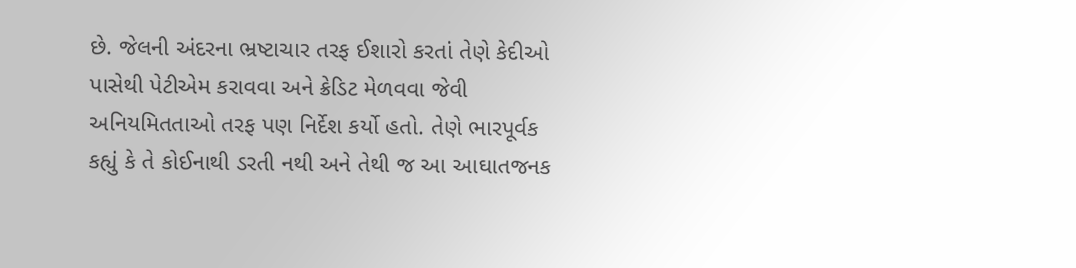છે. જેલની અંદરના ભ્રષ્ટાચાર તરફ ઈશારો કરતાં તેણે કેદીઓ પાસેથી પેટીએમ કરાવવા અને ક્રેડિટ મેળવવા જેવી અનિયમિતતાઓ તરફ પણ નિર્દેશ કર્યો હતો. તેણે ભારપૂર્વક કહ્યું કે તે કોઈનાથી ડરતી નથી અને તેથી જ આ આઘાતજનક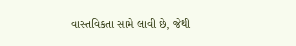વાસ્તવિકતા સામે લાવી છે, જેથી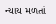ન્યાય મળતાં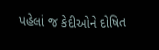પહેલાં જ કેદીઓને દોષિત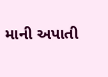માની અપાતી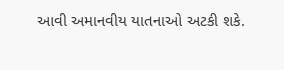આવી અમાનવીય યાતનાઓ અટકી શકે.